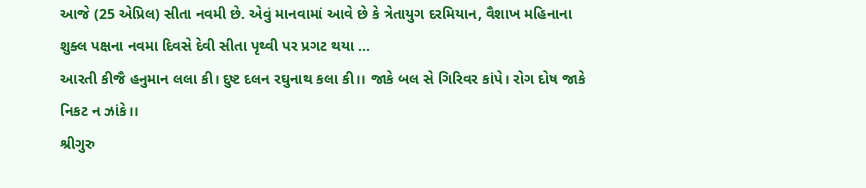આજે (25 એપ્રિલ) સીતા નવમી છે. એવું માનવામાં આવે છે કે ત્રેતાયુગ દરમિયાન, વૈશાખ મહિનાના શુક્લ પક્ષના નવમા દિવસે દેવી સીતા પૃથ્વી પર પ્રગટ થયા ...
આરતી કીજૈ હનુમાન લલા કી। દુષ્ટ દલન રઘુનાથ કલા કી।। જાકે બલ સે ગિરિવર કાંપે। રોગ દોષ જાકે નિકટ ન ઝાંકે।।
શ્રીગુરુ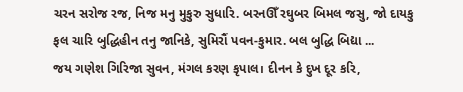ચરન સરોજ રજ, નિજ મનુ મુકુરુ સુધારિ. બરનઊઁ રઘુબર બિમલ જસુ, જો દાયકુ ફલ ચારિ બુદ્ધિહીન તનુ જાનિકે, સુમિરૌં પવન-કુમાર. બલ બુદ્ધિ બિદ્યા ...
જય ગણેશ ગિરિજા સુવન, મંગલ કરણ કૃપાલ। દીનન કે દુખ દૂર કરિ,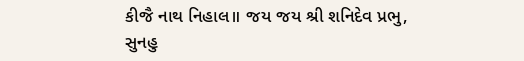કીજૈ નાથ નિહાલ॥ જય જય શ્રી શનિદેવ પ્રભુ, સુનહુ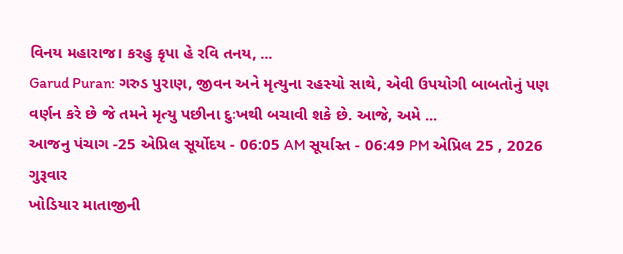વિનય મહારાજ। કરહુ કૃપા હે રવિ તનય, ...
Garud Puran: ગરુડ પુરાણ, જીવન અને મૃત્યુના રહસ્યો સાથે, એવી ઉપયોગી બાબતોનું પણ વર્ણન કરે છે જે તમને મૃત્યુ પછીના દુઃખથી બચાવી શકે છે. આજે, અમે ...
આજનુ પંચાગ -25 એપ્રિલ સૂર્યોદય - 06:05 AM સૂર્યાસ્ત - 06:49 PM એપ્રિલ 25 , 2026 ગુરૂવાર
ખોડિયાર માતાજીની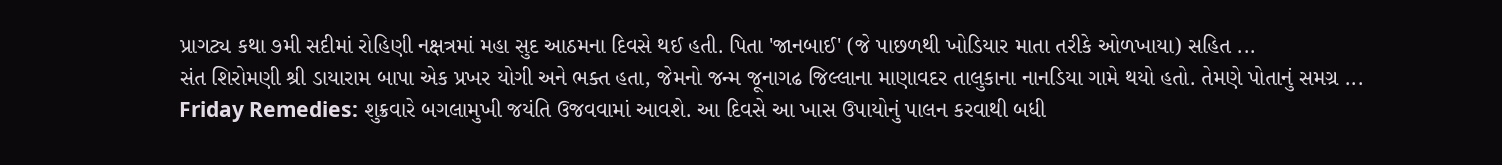પ્રાગટ્ય કથા ૭મી સદીમાં રોહિણી નક્ષત્રમાં મહા સુદ આઠમના દિવસે થઈ હતી. પિતા 'જાનબાઈ' (જે પાછળથી ખોડિયાર માતા તરીકે ઓળખાયા) સહિત ...
સંત શિરોમણી શ્રી ડાયારામ બાપા એક પ્રખર યોગી અને ભક્ત હતા, જેમનો જન્મ જૂનાગઢ જિલ્લાના માણાવદર તાલુકાના નાનડિયા ગામે થયો હતો. તેમણે પોતાનું સમગ્ર ...
Friday Remedies: શુક્રવારે બગલામુખી જયંતિ ઉજવવામાં આવશે. આ દિવસે આ ખાસ ઉપાયોનું પાલન કરવાથી બધી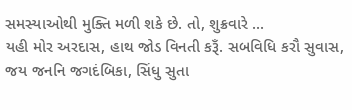સમસ્યાઓથી મુક્તિ મળી શકે છે. તો, શુક્રવારે ...
યહી મોર અરદાસ, હાથ જોડ વિનતી કરૂઁ. સબવિધિ કરૌ સુવાસ, જય જનનિ જગદંબિકા, સિંધુ સુતા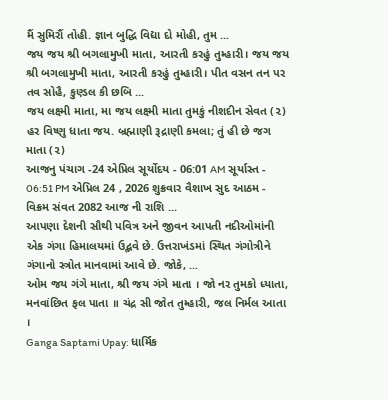મૈં સુમિરૌં તોહી. જ્ઞાન બુદ્ધિ વિદ્યા દો મોહી, તુમ ...
જય જય શ્રી બગલામુખી માતા, આરતી કરહું તુમ્હારી। જય જય શ્રી બગલામુખી માતા, આરતી કરહું તુમ્હારી। પીત વસન તન પર તવ સોહૈ, કુણ્ડલ કી છબિ ...
જય લક્ષ્મી માતા, મા જય લક્ષ્મી માતા તુમકું નીશદીન સેવત (૨) હર વિષ્ણુ ધાતા જય. બ્રહ્માણી રૂદ્રાણી કમલા; તું હી છે જગ માતા (૨)
આજનુ પંચાગ -24 એપ્રિલ સૂર્યોદય - 06:01 AM સૂર્યાસ્ત - 06:51 PM એપ્રિલ 24 , 2026 શુક્રવાર વૈશાખ સુદ આઠમ - વિક્રમ સંવત 2082 આજ ની રાશિ ...
આપણા દેશની સૌથી પવિત્ર અને જીવન આપતી નદીઓમાંની એક ગંગા હિમાલયમાં ઉદ્ભવે છે. ઉત્તરાખંડમાં સ્થિત ગંગોત્રીને ગંગાનો સ્ત્રોત માનવામાં આવે છે. જોકે, ...
ઓમ જય ગંગે માતા, શ્રી જય ગંગે માતા । જો નર તુમકો ધ્યાતા, મનવાંછિત ફલ પાતા ॥ ચંદ્ર સી જોત તુમ્હારી, જલ નિર્મલ આતા ।
Ganga Saptami Upay: ધાર્મિક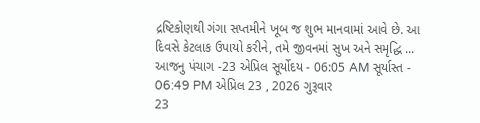દ્રષ્ટિકોણથી ગંગા સપ્તમીને ખૂબ જ શુભ માનવામાં આવે છે. આ દિવસે કેટલાક ઉપાયો કરીને, તમે જીવનમાં સુખ અને સમૃદ્ધિ ...
આજનુ પંચાગ -23 એપ્રિલ સૂર્યોદય - 06:05 AM સૂર્યાસ્ત - 06:49 PM એપ્રિલ 23 , 2026 ગુરૂવાર
23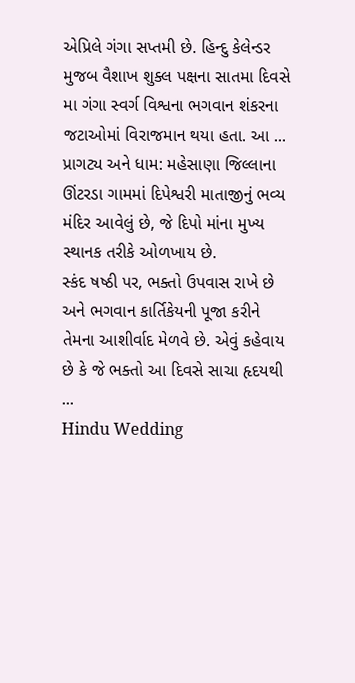એપ્રિલે ગંગા સપ્તમી છે. હિન્દુ કેલેન્ડર મુજબ વૈશાખ શુક્લ પક્ષના સાતમા દિવસે મા ગંગા સ્વર્ગ વિશ્વના ભગવાન શંકરના જટાઓમાં વિરાજમાન થયા હતા. આ ...
પ્રાગટ્ય અને ધામ: મહેસાણા જિલ્લાના ઊંટરડા ગામમાં દિપેશ્વરી માતાજીનું ભવ્ય મંદિર આવેલું છે, જે દિપો માંના મુખ્ય સ્થાનક તરીકે ઓળખાય છે.
સ્કંદ ષષ્ઠી પર, ભક્તો ઉપવાસ રાખે છે અને ભગવાન કાર્તિકેયની પૂજા કરીને તેમના આશીર્વાદ મેળવે છે. એવું કહેવાય છે કે જે ભક્તો આ દિવસે સાચા હૃદયથી ...
Hindu Wedding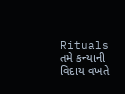Rituals તમે કન્યાની વિદાય વખતે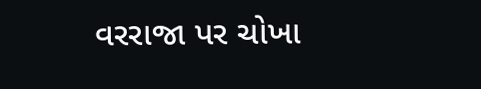વરરાજા પર ચોખા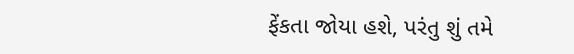ફેંકતા જોયા હશે, પરંતુ શું તમે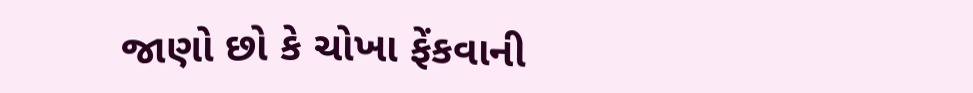જાણો છો કે ચોખા ફેંકવાની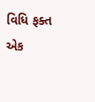વિધિ ફક્ત એક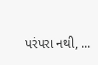પરંપરા નથી, ...